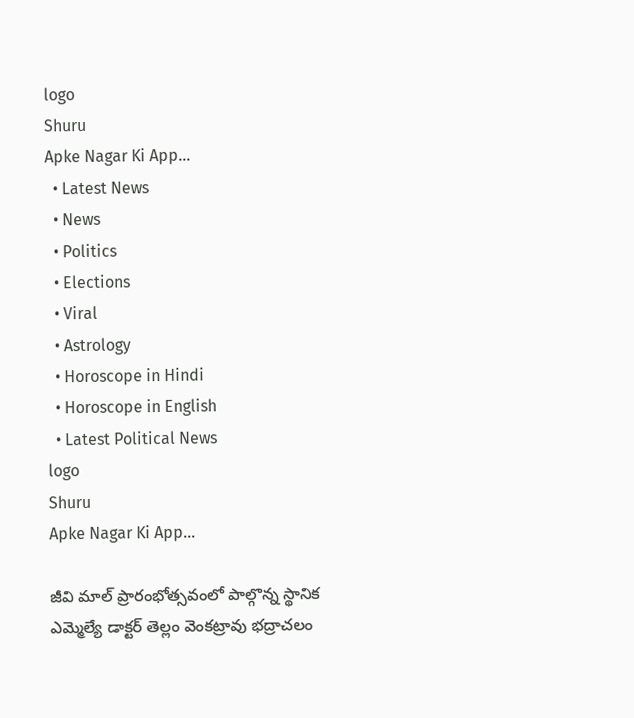logo
Shuru
Apke Nagar Ki App…
  • Latest News
  • News
  • Politics
  • Elections
  • Viral
  • Astrology
  • Horoscope in Hindi
  • Horoscope in English
  • Latest Political News
logo
Shuru
Apke Nagar Ki App…

జీవి మాల్ ప్రారంభోత్సవంలో పాల్గొన్న స్థానిక ఎమ్మెల్యే డాక్టర్ తెల్లం వెంకట్రావు భద్రాచలం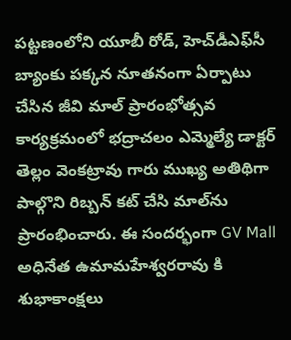పట్టణంలోని యూబీ రోడ్, హెచ్‌డీఎఫ్‌సీ బ్యాంకు పక్కన నూతనంగా ఏర్పాటు చేసిన జీవి మాల్ ప్రారంభోత్సవ కార్యక్రమంలో భద్రాచలం ఎమ్మెల్యే డాక్టర్ తెల్లం వెంకట్రావు గారు ముఖ్య అతిథిగా పాల్గొని రిబ్బన్ కట్ చేసి మాల్‌ను ప్రారంభించారు. ఈ సందర్భంగా GV Mall అధినేత ఉమామహేశ్వరరావు కి శుభాకాంక్షలు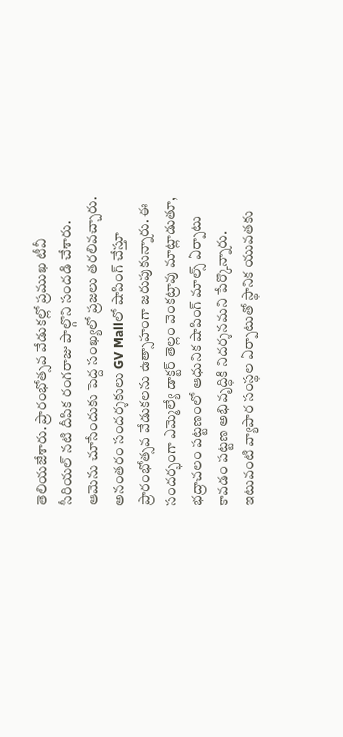తెలియజేశారు. ప్రారంభోత్సవ వేడుకల్లో ప్రముఖ టీవీ సీరియల్ నటి దీపిక రంగరాజు పాల్గొని సందడి చేశారు. ఆమెను చూసేందుకు పెద్ద సంఖ్యలో ప్రజలు తరలివచ్చారు. అనంతరం సందర్శకులు GV Mallలో షాపింగ్ చేస్తూ ప్రారంభోత్సవ వేడుకలను ఉత్సాహంగా జరుపుకున్నారు. ఈ సందర్భంగా ఎమ్మెల్యే డాక్టర్ తెల్లం వెంకట్రావు మాట్లాడుతూ, భద్రాచలం పట్టణంలో ఆధునిక షాపింగ్ మాల్స్ ఏర్పాటు కావడం పట్టణ అభివృద్ధికి నిదర్శనమని పేర్కొన్నారు. ఇటువంటి వ్యాపార సంస్థల ఏర్పాటుతో స్థానిక యువతకు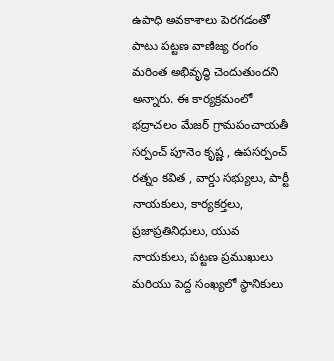ఉపాధి అవకాశాలు పెరగడంతో పాటు పట్టణ వాణిజ్య రంగం మరింత అభివృద్ధి చెందుతుందని అన్నారు. ఈ కార్యక్రమంలో భద్రాచలం మేజర్ గ్రామపంచాయతీ సర్పంచ్ పూనెం కృష్ణ , ఉపసర్పంచ్ రత్నం కవిత , వార్డు సభ్యులు, పార్టీ నాయకులు, కార్యకర్తలు, ప్రజాప్రతినిధులు, యువ నాయకులు, పట్టణ ప్రముఖులు మరియు పెద్ద సంఖ్యలో స్థానికులు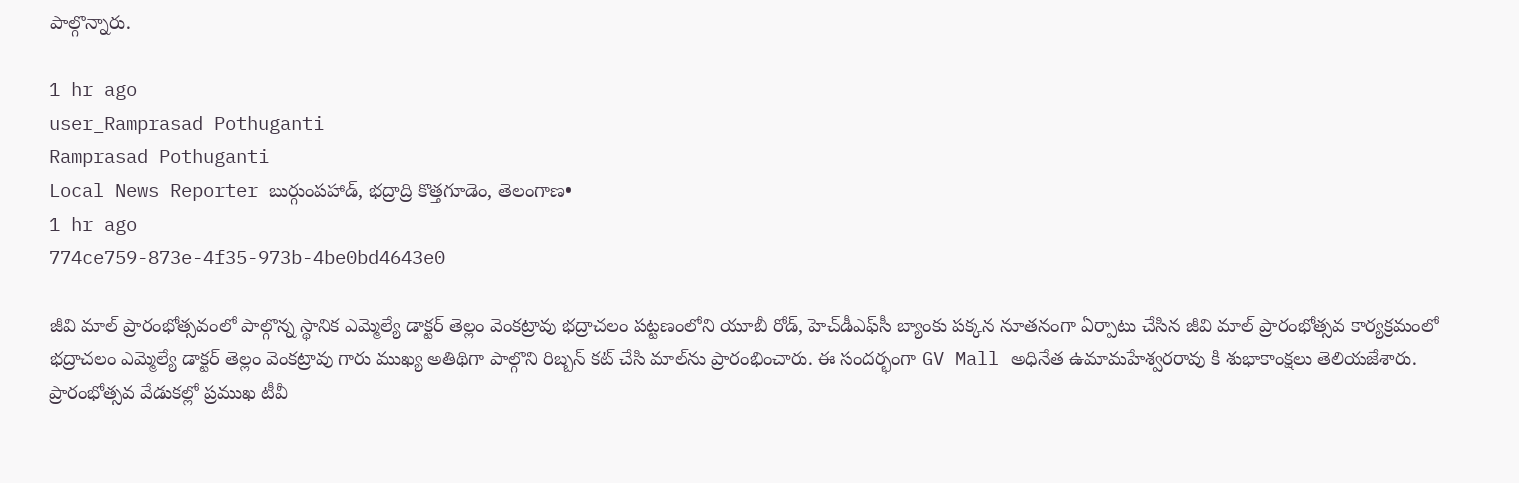పాల్గొన్నారు.

1 hr ago
user_Ramprasad Pothuganti
Ramprasad Pothuganti
Local News Reporter బుర్గుంపహాడ్, భద్రాద్రి కొత్తగూడెం, తెలంగాణ•
1 hr ago
774ce759-873e-4f35-973b-4be0bd4643e0

జీవి మాల్ ప్రారంభోత్సవంలో పాల్గొన్న స్థానిక ఎమ్మెల్యే డాక్టర్ తెల్లం వెంకట్రావు భద్రాచలం పట్టణంలోని యూబీ రోడ్, హెచ్‌డీఎఫ్‌సీ బ్యాంకు పక్కన నూతనంగా ఏర్పాటు చేసిన జీవి మాల్ ప్రారంభోత్సవ కార్యక్రమంలో భద్రాచలం ఎమ్మెల్యే డాక్టర్ తెల్లం వెంకట్రావు గారు ముఖ్య అతిథిగా పాల్గొని రిబ్బన్ కట్ చేసి మాల్‌ను ప్రారంభించారు. ఈ సందర్భంగా GV Mall అధినేత ఉమామహేశ్వరరావు కి శుభాకాంక్షలు తెలియజేశారు. ప్రారంభోత్సవ వేడుకల్లో ప్రముఖ టీవీ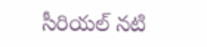సీరియల్ నటి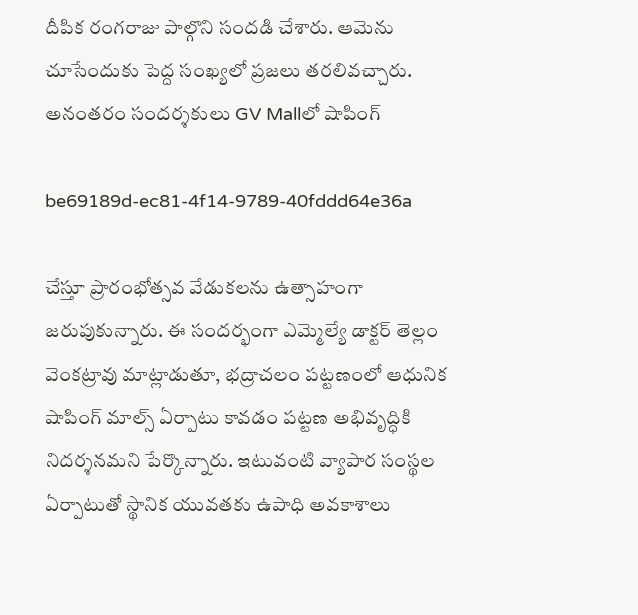దీపిక రంగరాజు పాల్గొని సందడి చేశారు. ఆమెను చూసేందుకు పెద్ద సంఖ్యలో ప్రజలు తరలివచ్చారు. అనంతరం సందర్శకులు GV Mallలో షాపింగ్

be69189d-ec81-4f14-9789-40fddd64e36a

చేస్తూ ప్రారంభోత్సవ వేడుకలను ఉత్సాహంగా జరుపుకున్నారు. ఈ సందర్భంగా ఎమ్మెల్యే డాక్టర్ తెల్లం వెంకట్రావు మాట్లాడుతూ, భద్రాచలం పట్టణంలో ఆధునిక షాపింగ్ మాల్స్ ఏర్పాటు కావడం పట్టణ అభివృద్ధికి నిదర్శనమని పేర్కొన్నారు. ఇటువంటి వ్యాపార సంస్థల ఏర్పాటుతో స్థానిక యువతకు ఉపాధి అవకాశాలు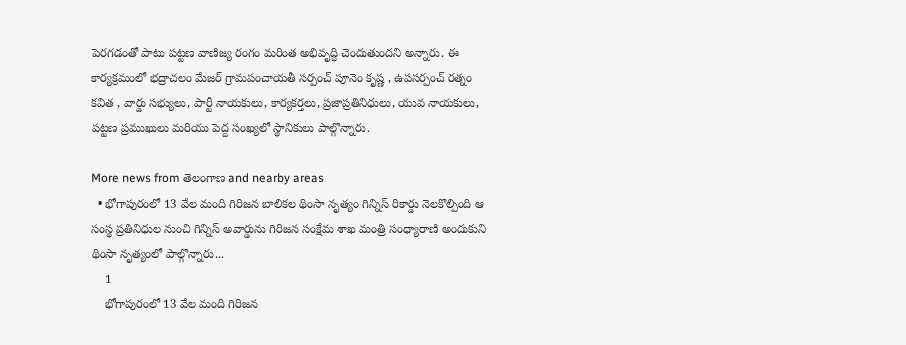పెరగడంతో పాటు పట్టణ వాణిజ్య రంగం మరింత అభివృద్ధి చెందుతుందని అన్నారు. ఈ కార్యక్రమంలో భద్రాచలం మేజర్ గ్రామపంచాయతీ సర్పంచ్ పూనెం కృష్ణ , ఉపసర్పంచ్ రత్నం కవిత , వార్డు సభ్యులు, పార్టీ నాయకులు, కార్యకర్తలు, ప్రజాప్రతినిధులు, యువ నాయకులు, పట్టణ ప్రముఖులు మరియు పెద్ద సంఖ్యలో స్థానికులు పాల్గొన్నారు.

More news from తెలంగాణ and nearby areas
  • భోగాపురంలో 13 వేల మంది గిరిజన బాలికల థింసా నృత్యం గిన్నిస్ రికార్డు నెలకొల్పింది ఆ సంస్థ ప్రతినిధుల నుంచి గిన్నిస్ అవార్డును గిరిజన సంక్షేమ శాఖ మంత్రి సంధ్యారాణి అందుకుని థింసా నృత్యంలో పాల్గొన్నారు...
    1
    భోగాపురంలో 13 వేల మంది గిరిజన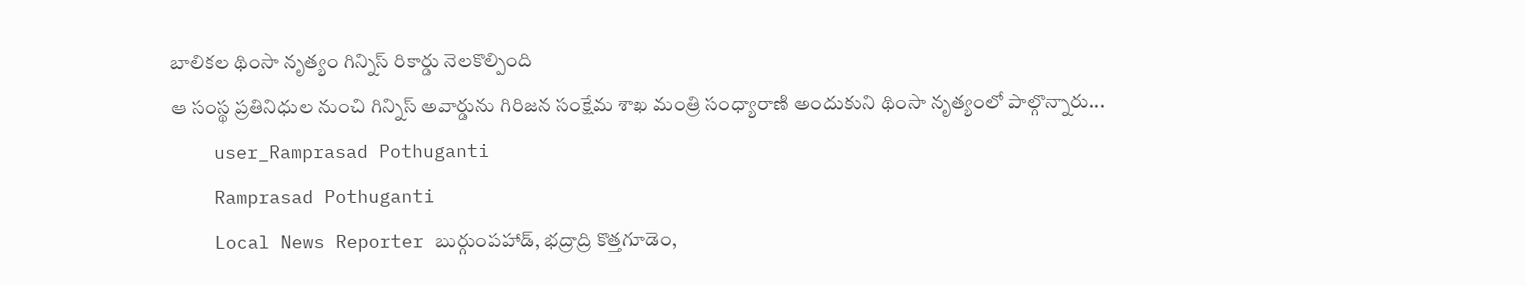బాలికల థింసా నృత్యం గిన్నిస్ రికార్డు నెలకొల్పింది
ఆ సంస్థ ప్రతినిధుల నుంచి గిన్నిస్ అవార్డును గిరిజన సంక్షేమ శాఖ మంత్రి సంధ్యారాణి అందుకుని థింసా నృత్యంలో పాల్గొన్నారు...
    user_Ramprasad Pothuganti
    Ramprasad Pothuganti
    Local News Reporter బుర్గుంపహాడ్, భద్రాద్రి కొత్తగూడెం,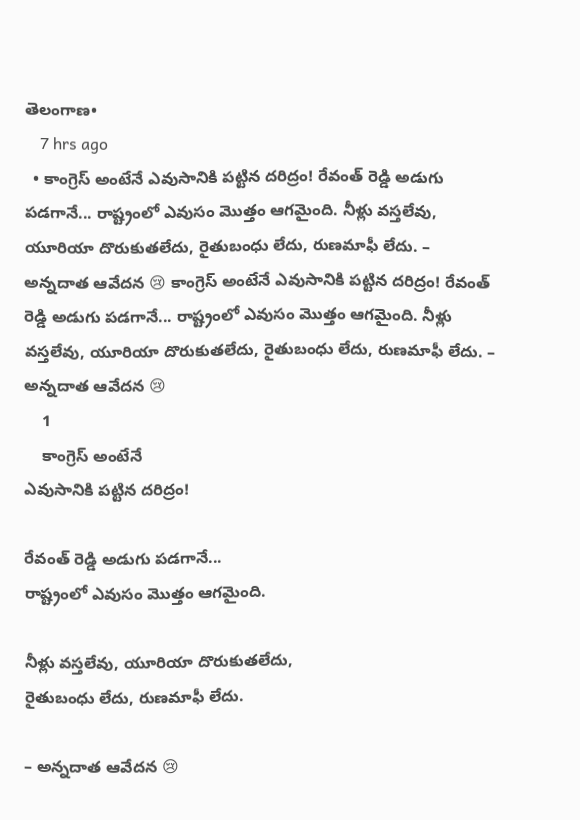తెలంగాణ•
    7 hrs ago
  • కాంగ్రెస్ అంటేనే ఎవుసానికి పట్టిన దరిద్రం! రేవంత్ రెడ్డి అడుగు పడగానే... రాష్ట్రంలో ఎవుసం మొత్తం ఆగమైంది. నీళ్లు వస్తలేవు, యూరియా దొరుకుతలేదు, రైతుబంధు లేదు, రుణమాఫీ లేదు. – అన్నదాత ఆవేదన 😢 కాంగ్రెస్ అంటేనే ఎవుసానికి పట్టిన దరిద్రం! రేవంత్ రెడ్డి అడుగు పడగానే... రాష్ట్రంలో ఎవుసం మొత్తం ఆగమైంది. నీళ్లు వస్తలేవు, యూరియా దొరుకుతలేదు, రైతుబంధు లేదు, రుణమాఫీ లేదు. – అన్నదాత ఆవేదన 😢
    1
    కాంగ్రెస్ అంటేనే
ఎవుసానికి పట్టిన దరిద్రం!

రేవంత్ రెడ్డి అడుగు పడగానే...
రాష్ట్రంలో ఎవుసం మొత్తం ఆగమైంది.

నీళ్లు వస్తలేవు, యూరియా దొరుకుతలేదు,
రైతుబంధు లేదు, రుణమాఫీ లేదు.

– అన్నదాత ఆవేదన 😢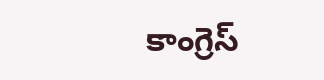కాంగ్రెస్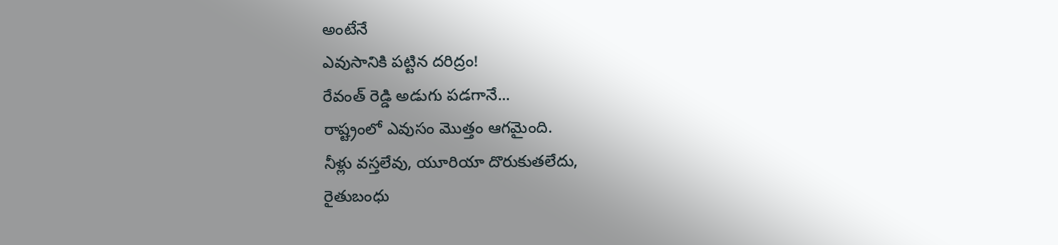అంటేనే
ఎవుసానికి పట్టిన దరిద్రం!
రేవంత్ రెడ్డి అడుగు పడగానే...
రాష్ట్రంలో ఎవుసం మొత్తం ఆగమైంది.
నీళ్లు వస్తలేవు, యూరియా దొరుకుతలేదు,
రైతుబంధు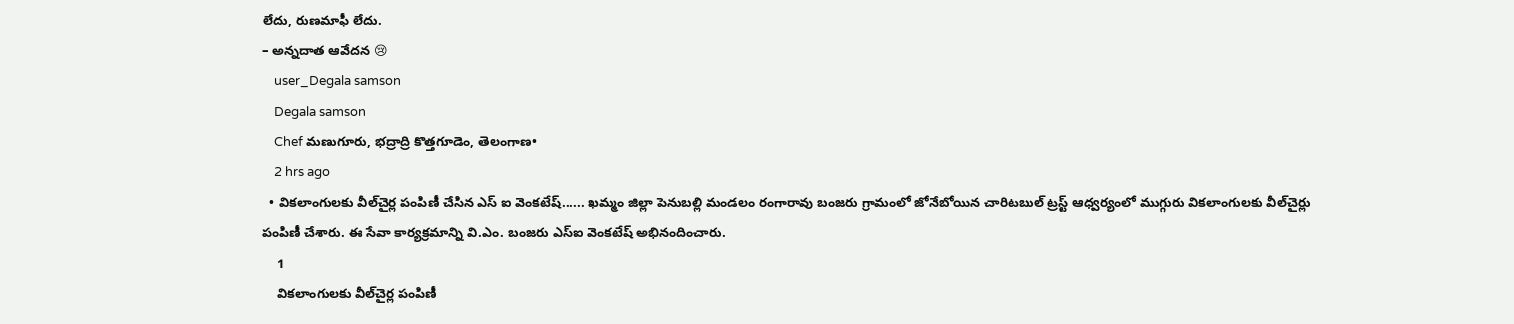లేదు, రుణమాఫీ లేదు.
– అన్నదాత ఆవేదన 😢
    user_Degala samson
    Degala samson
    Chef మణుగూరు, భద్రాద్రి కొత్తగూడెం, తెలంగాణ•
    2 hrs ago
  • వికలాంగులకు వీల్‌చైర్ల పంపిణీ చేసిన ఎస్ ఐ వెంకటేష్...... ఖమ్మం జిల్లా పెనుబల్లి మండలం రంగారావు బంజరు గ్రామంలో జోనేబోయిన చారిటబుల్ ట్రస్ట్ ఆధ్వర్యంలో ముగ్గురు వికలాంగులకు వీల్‌చైర్లు పంపిణీ చేశారు. ఈ సేవా కార్యక్రమాన్ని వి.ఎం. బంజరు ఎస్‌ఐ వెంకటేష్ అభినందించారు.
    1
    వికలాంగులకు వీల్‌చైర్ల పంపిణీ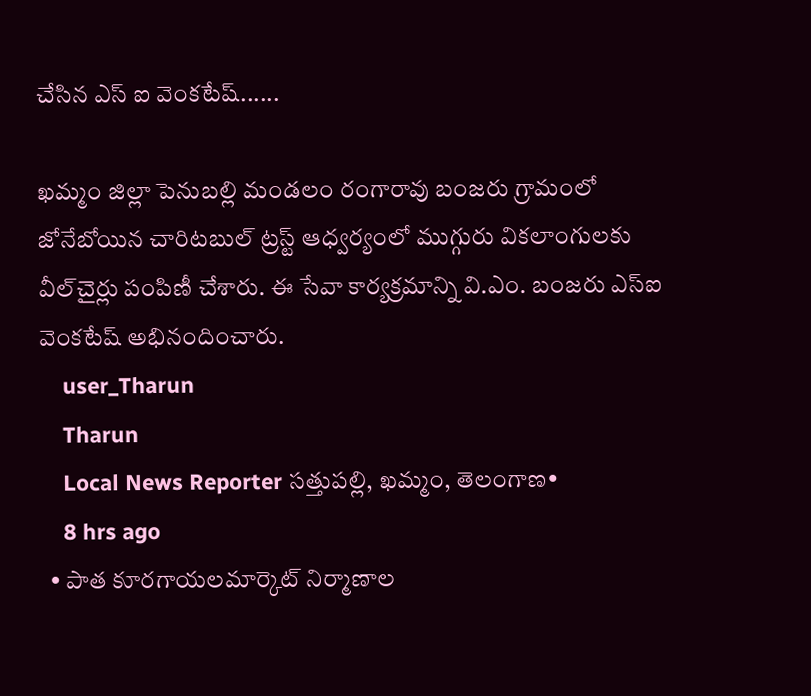చేసిన ఎస్ ఐ వెంకటేష్......

ఖమ్మం జిల్లా పెనుబల్లి మండలం రంగారావు బంజరు గ్రామంలో జోనేబోయిన చారిటబుల్ ట్రస్ట్ ఆధ్వర్యంలో ముగ్గురు వికలాంగులకు వీల్‌చైర్లు పంపిణీ చేశారు. ఈ సేవా కార్యక్రమాన్ని వి.ఎం. బంజరు ఎస్‌ఐ వెంకటేష్ అభినందించారు.
    user_Tharun
    Tharun
    Local News Reporter సత్తుపల్లి, ఖమ్మం, తెలంగాణ•
    8 hrs ago
  • పాత కూరగాయలమార్కెట్ నిర్మాణాల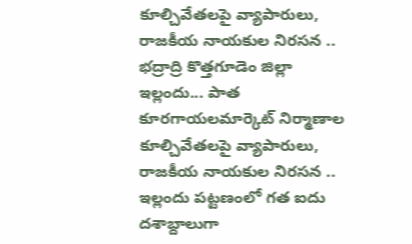కూల్చివేతలపై వ్యాపారులు, రాజకీయ నాయకుల నిరసన .. భద్రాద్రి కొత్తగూడెం జిల్లా ఇల్లందు... పాత కూరగాయలమార్కెట్ నిర్మాణాల కూల్చివేతలపై వ్యాపారులు, రాజకీయ నాయకుల నిరసన .. ఇల్లందు పట్టణంలో గత ఐదు దశాబ్దాలుగా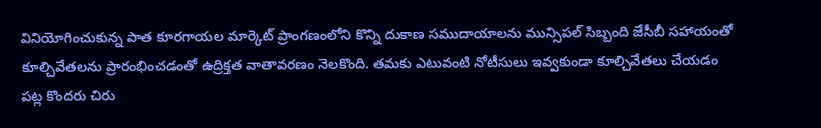వినియోగించుకున్న పాత కూరగాయల మార్కెట్ ప్రాంగణంలోని కొన్ని దుకాణ సముదాయాలను మున్సిపల్ సిబ్బంది జేసీబీ సహాయంతో కూల్చివేతలను ప్రారంభించడంతో ఉద్రిక్తత వాతావరణం నెలకొంది. తమకు ఎటువంటి నోటీసులు ఇవ్వకుండా కూల్చివేతలు చేయడం పట్ల కొందరు చిరు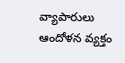వ్యాపారులు ఆందోళన వ్యక్తం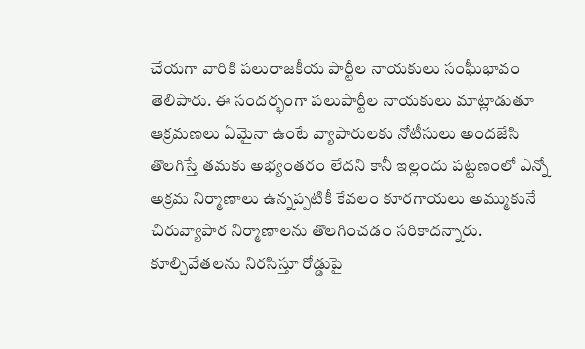చేయగా వారికి పలురాజకీయ పార్టీల నాయకులు సంఘీభావం తెలిపారు. ఈ సందర్భంగా పలుపార్టీల నాయకులు మాట్లాడుతూ ఆక్రమణలు ఏమైనా ఉంటే వ్యాపారులకు నోటీసులు అందజేసి తొలగిస్తే తమకు అభ్యంతరం లేదని కానీ ఇల్లందు పట్టణంలో ఎన్నో అక్రమ నిర్మాణాలు ఉన్నప్పటికీ కేవలం కూరగాయలు అమ్ముకునే చిరువ్యాపార నిర్మాణాలను తొలగించడం సరికాదన్నారు. కూల్చివేతలను నిరసిస్తూ రోడ్డుపై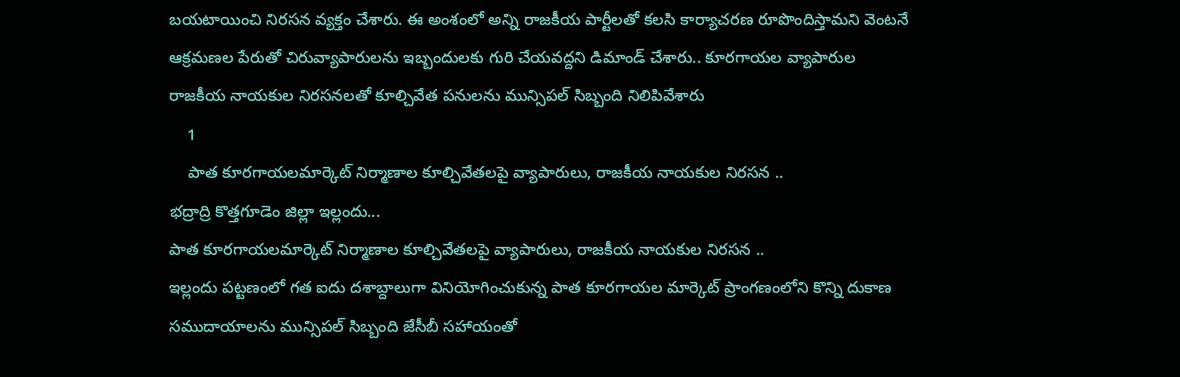బయటాయించి నిరసన వ్యక్తం చేశారు. ఈ అంశంలో అన్ని రాజకీయ పార్టీలతో కలసి కార్యాచరణ రూపొందిస్తామని వెంటనే ఆక్రమణల పేరుతో చిరువ్యాపారులను ఇబ్బందులకు గురి చేయవద్దని డిమాండ్ చేశారు.. కూరగాయల వ్యాపారుల రాజకీయ నాయకుల నిరసనలతో కూల్చివేత పనులను మున్సిపల్ సిబ్బంది నిలిపివేశారు
    1
    పాత కూరగాయలమార్కెట్ నిర్మాణాల కూల్చివేతలపై వ్యాపారులు, రాజకీయ నాయకుల నిరసన ..
భద్రాద్రి కొత్తగూడెం జిల్లా ఇల్లందు...
పాత కూరగాయలమార్కెట్ నిర్మాణాల కూల్చివేతలపై వ్యాపారులు, రాజకీయ నాయకుల నిరసన ..
ఇల్లందు పట్టణంలో గత ఐదు దశాబ్దాలుగా వినియోగించుకున్న పాత కూరగాయల మార్కెట్ ప్రాంగణంలోని కొన్ని దుకాణ సముదాయాలను మున్సిపల్ సిబ్బంది జేసీబీ సహాయంతో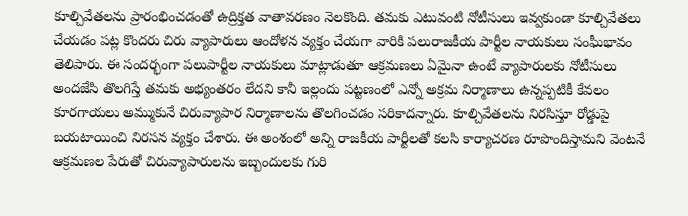కూల్చివేతలను ప్రారంభించడంతో ఉద్రిక్తత వాతావరణం నెలకొంది. తమకు ఎటువంటి నోటీసులు ఇవ్వకుండా కూల్చివేతలు చేయడం పట్ల కొందరు చిరు వ్యాపారులు ఆందోళన వ్యక్తం చేయగా వారికి పలురాజకీయ పార్టీల నాయకులు సంఘీభావం తెలిపారు. ఈ సందర్భంగా పలుపార్టీల నాయకులు మాట్లాడుతూ ఆక్రమణలు ఏమైనా ఉంటే వ్యాపారులకు నోటీసులు అందజేసి తొలగిస్తే తమకు అభ్యంతరం లేదని కానీ ఇల్లందు పట్టణంలో ఎన్నో అక్రమ నిర్మాణాలు ఉన్నప్పటికీ కేవలం కూరగాయలు అమ్ముకునే చిరువ్యాపార నిర్మాణాలను తొలగించడం సరికాదన్నారు. కూల్చివేతలను నిరసిస్తూ రోడ్డుపై బయటాయించి నిరసన వ్యక్తం చేశారు. ఈ అంశంలో అన్ని రాజకీయ పార్టీలతో కలసి కార్యాచరణ రూపొందిస్తామని వెంటనే ఆక్రమణల పేరుతో చిరువ్యాపారులను ఇబ్బందులకు గురి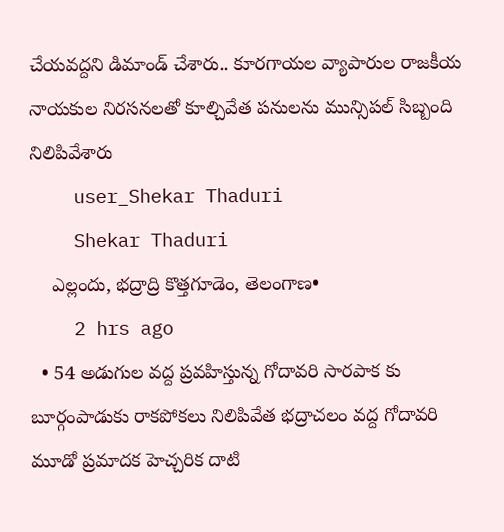చేయవద్దని డిమాండ్ చేశారు.. కూరగాయల వ్యాపారుల రాజకీయ నాయకుల నిరసనలతో కూల్చివేత పనులను మున్సిపల్ సిబ్బంది నిలిపివేశారు
    user_Shekar Thaduri
    Shekar Thaduri
    ఎల్లందు, భద్రాద్రి కొత్తగూడెం, తెలంగాణ•
    2 hrs ago
  • 54 అడుగుల వద్ద ప్రవహిస్తున్న గోదావరి సారపాక కు బూర్గంపాడుకు రాకపోకలు నిలిపివేత భద్రాచలం వద్ద గోదావరి మూడో ప్రమాదక హెచ్చరిక దాటి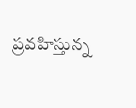ప్రవహిస్తున్న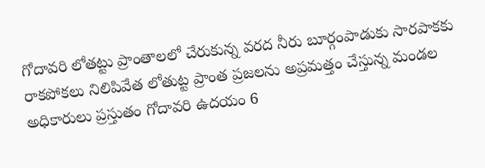గోదావరి లోతట్టు ప్రాంతాలలో చేరుకున్న వరద నీరు బూర్గంపాడుకు సారపాకకు రాకపోకలు నిలిపివేత లోతుట్ట ప్రాంత ప్రజలను అప్రమత్తం చేస్తున్న మండల అధికారులు ప్రస్తుతం గోదావరి ఉదయం 6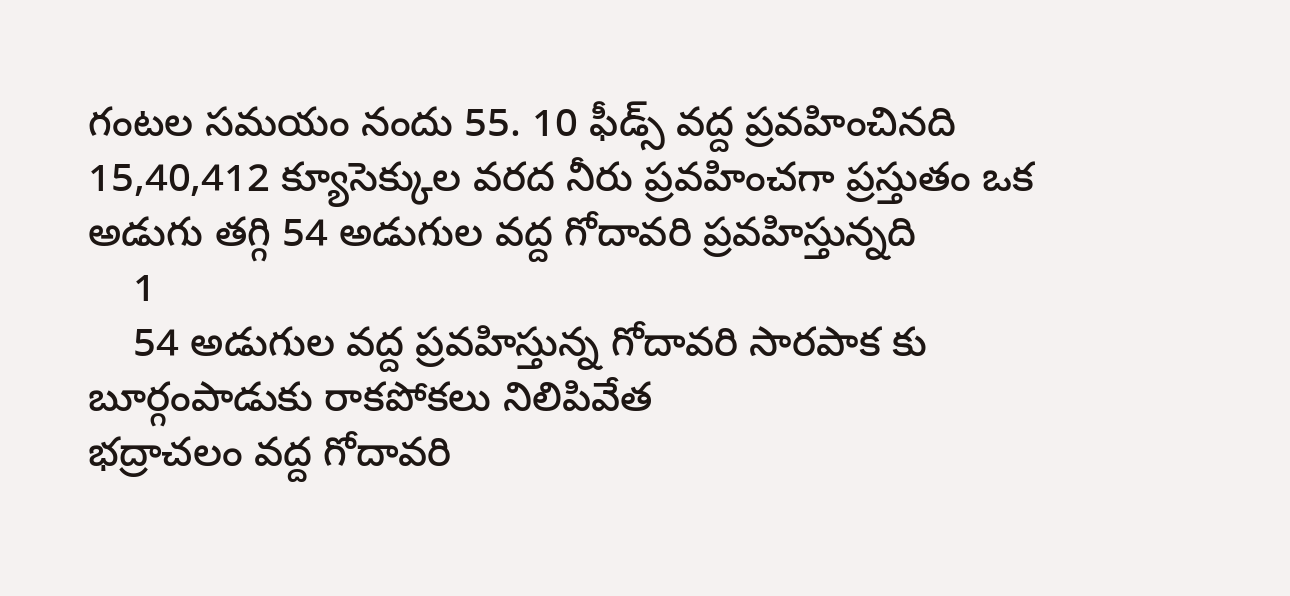గంటల సమయం నందు 55. 10 ఫీడ్స్ వద్ద ప్రవహించినది 15,40,412 క్యూసెక్కుల వరద నీరు ప్రవహించగా ప్రస్తుతం ఒక అడుగు తగ్గి 54 అడుగుల వద్ద గోదావరి ప్రవహిస్తున్నది
    1
    54 అడుగుల వద్ద ప్రవహిస్తున్న గోదావరి సారపాక కు బూర్గంపాడుకు రాకపోకలు నిలిపివేత
భద్రాచలం వద్ద గోదావరి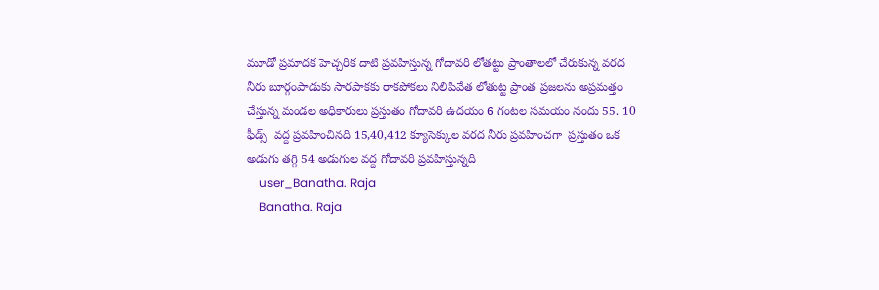మూడో ప్రమాదక హెచ్చరిక దాటి ప్రవహిస్తున్న గోదావరి లోతట్టు ప్రాంతాలలో చేరుకున్న వరద నీరు బూర్గంపాడుకు సారపాకకు రాకపోకలు నిలిపివేత లోతుట్ట ప్రాంత ప్రజలను అప్రమత్తం చేస్తున్న మండల అధికారులు ప్రస్తుతం గోదావరి ఉదయం 6 గంటల సమయం నందు 55. 10 ఫీడ్స్  వద్ద ప్రవహించినది 15,40,412 క్యూసెక్కుల వరద నీరు ప్రవహించగా  ప్రస్తుతం ఒక అడుగు తగ్గి 54 అడుగుల వద్ద గోదావరి ప్రవహిస్తున్నది
    user_Banatha. Raja
    Banatha. Raja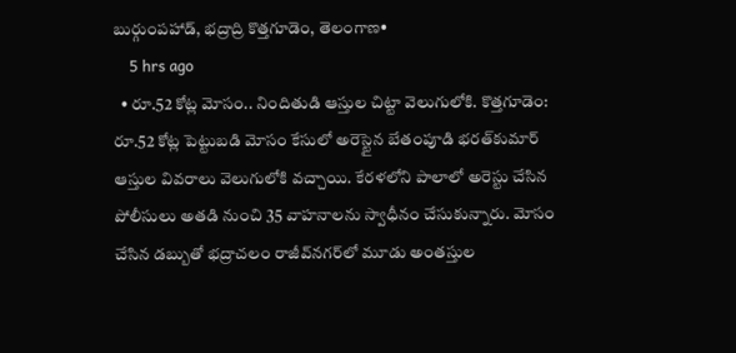బుర్గుంపహాడ్, భద్రాద్రి కొత్తగూడెం, తెలంగాణ•
    5 hrs ago
  • రూ.52 కోట్ల మోసం.. నిందితుడి ఆస్తుల చిట్టా వెలుగులోకి. కొత్తగూడెం: రూ.52 కోట్ల పెట్టుబడి మోసం కేసులో అరెస్టైన బేతంపూడి భరత్‌కుమార్‌ ఆస్తుల వివరాలు వెలుగులోకి వచ్చాయి. కేరళలోని పాలాలో అరెస్టు చేసిన పోలీసులు అతడి నుంచి 35 వాహనాలను స్వాధీనం చేసుకున్నారు. మోసం చేసిన డబ్బుతో భద్రాచలం రాజీవ్‌నగర్‌లో మూడు అంతస్తుల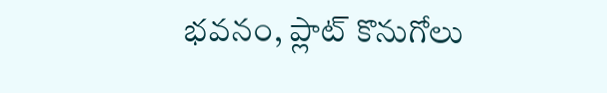భవనం, ప్లాట్‌ కొనుగోలు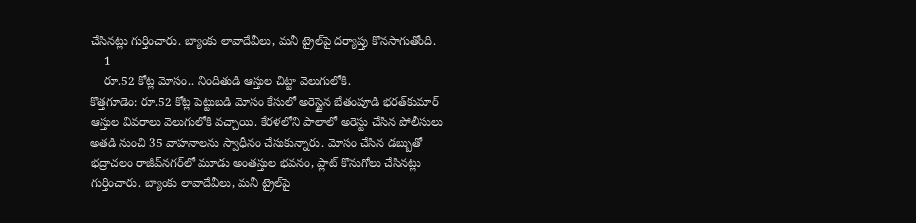చేసినట్లు గుర్తించారు. బ్యాంకు లావాదేవీలు, మనీ ట్రైల్‌పై దర్యాప్తు కొనసాగుతోంది.
    1
    రూ.52 కోట్ల మోసం.. నిందితుడి ఆస్తుల చిట్టా వెలుగులోకి.
కొత్తగూడెం: రూ.52 కోట్ల పెట్టుబడి మోసం కేసులో అరెస్టైన బేతంపూడి భరత్‌కుమార్‌ ఆస్తుల వివరాలు వెలుగులోకి వచ్చాయి. కేరళలోని పాలాలో అరెస్టు చేసిన పోలీసులు అతడి నుంచి 35 వాహనాలను స్వాధీనం చేసుకున్నారు. మోసం చేసిన డబ్బుతో భద్రాచలం రాజీవ్‌నగర్‌లో మూడు అంతస్తుల భవనం, ప్లాట్‌ కొనుగోలు చేసినట్లు గుర్తించారు. బ్యాంకు లావాదేవీలు, మనీ ట్రైల్‌పై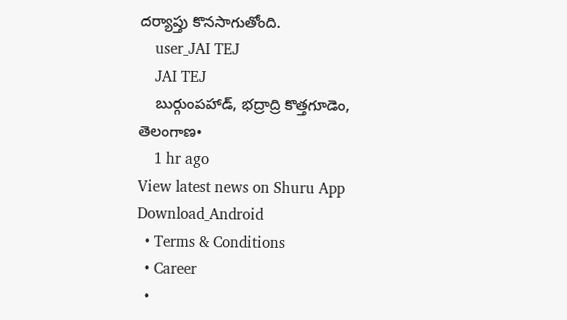దర్యాప్తు కొనసాగుతోంది.
    user_JAI TEJ
    JAI TEJ
    బుర్గుంపహాడ్, భద్రాద్రి కొత్తగూడెం, తెలంగాణ•
    1 hr ago
View latest news on Shuru App
Download_Android
  • Terms & Conditions
  • Career
  •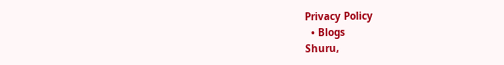Privacy Policy
  • Blogs
Shuru,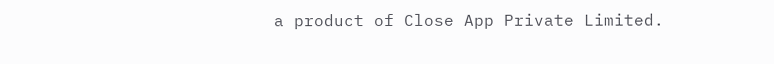a product of Close App Private Limited.